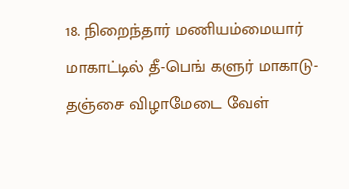18. நிறைந்தார் மணியம்மையார் மாகாட்டில் தீ-பெங் களுர் மாகாடு-தஞ்சை விழாமேடை வேள்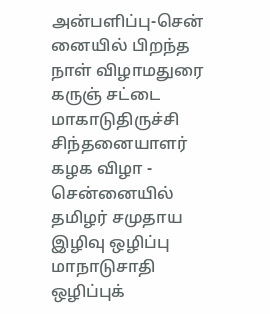அன்பளிப்பு-சென் னையில் பிறந்த நாள் விழாமதுரை கருஞ் சட்டை மாகாடுதிருச்சி சிந்தனையாளர் கழக விழா - சென்னையில் தமிழர் சமுதாய இழிவு ஒழிப்பு மாநாடுசாதி ஒழிப்புக்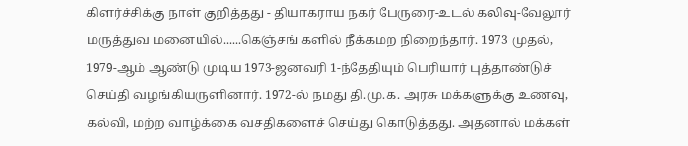கிளர்ச்சிக்கு நாள் குறித்தது - தியாகராய நகர் பேருரை-உடல் கலிவு-வேலூர் மருத்துவ மனையில்......கெஞ்சங் களில் நீக்கமற நிறைந்தார். 1973 முதல், 1979-ஆம் ஆண்டு முடிய 1973-ஜனவரி 1-ந்தேதியும் பெரியார் புத்தாண்டுச் செய்தி வழங்கியருளினார். 1972-ல் நமது தி.மு.க. அரசு மக்களுக்கு உணவு, கல்வி, மற்ற வாழ்க்கை வசதிகளைச் செய்து கொடுத்தது. அதனால் மக்கள்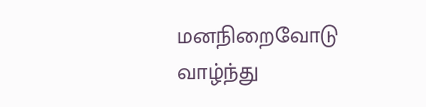மனநிறைவோடு வாழ்ந்து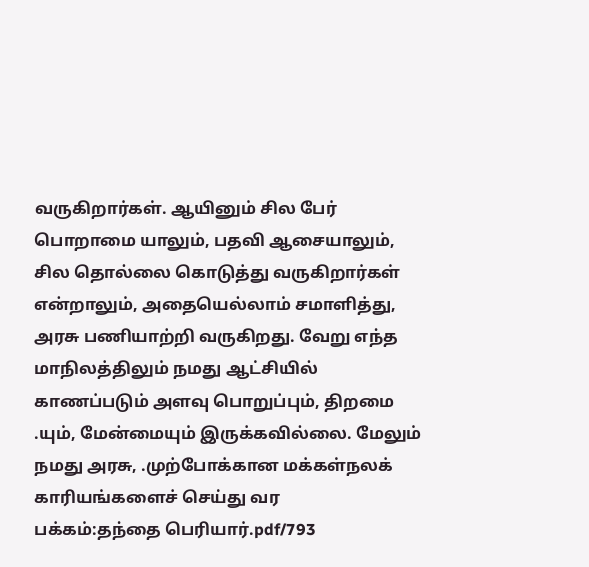வருகிறார்கள். ஆயினும் சில பேர் பொறாமை யாலும், பதவி ஆசையாலும், சில தொல்லை கொடுத்து வருகிறார்கள் என்றாலும், அதையெல்லாம் சமாளித்து, அரசு பணியாற்றி வருகிறது. வேறு எந்த மாநிலத்திலும் நமது ஆட்சியில் காணப்படும் அளவு பொறுப்பும், திறமை .யும், மேன்மையும் இருக்கவில்லை. மேலும் நமது அரசு, .முற்போக்கான மக்கள்நலக் காரியங்களைச் செய்து வர
பக்கம்:தந்தை பெரியார்.pdf/793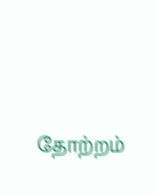தோற்றம்